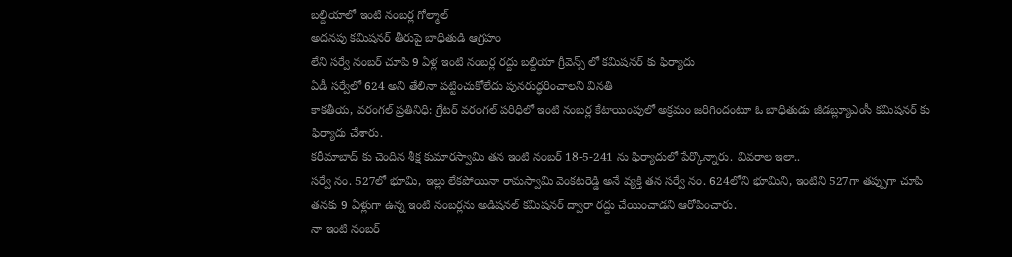బల్దియాలో ఇంటి నంబర్ల గోల్మాల్
అదనపు కమిషనర్ తీరుపై బాధితుడి ఆగ్రహం
లేని సర్వే నంబర్ చూపి 9 ఏళ్ల ఇంటి నంబర్ల రద్దు బల్దియా గ్రీవెన్స్ లో కమిషనర్ కు ఫిర్యాదు
ఏడీ సర్వేలో 624 అని తేలినా పట్టించుకోలేదు పునరుద్ధరించాలని వినతి
కాకతీయ, వరంగల్ ప్రతినిధి: గ్రేటర్ వరంగల్ పరిధిలో ఇంటి నంబర్ల కేటాయింపులో అక్రమం జరిగిందంటూ ఓ బాధితుడు జీడబ్ల్యూఎంసీ కమిషనర్ కు ఫిర్యాదు చేశారు.
కరీమాబాద్ కు చెందిన శీక్ష కుమారస్వామి తన ఇంటి నంబర్ 18-5-241 ను ఫిర్యాదులో పేర్కొన్నారు. వివరాల ఇలా..
సర్వే నం. 527లో భూమి, ఇల్లు లేకపోయినా రామస్వామి వెంకటరెడ్డి అనే వ్యక్తి తన సర్వే నం. 624లోని భూమిని, ఇంటిని 527గా తప్పుగా చూపి తనకు 9 ఏళ్లుగా ఉన్న ఇంటి నంబర్లను అడిషనల్ కమిషనర్ ద్వారా రద్దు చేయించాడని ఆరోపించారు.
నా ఇంటి నంబర్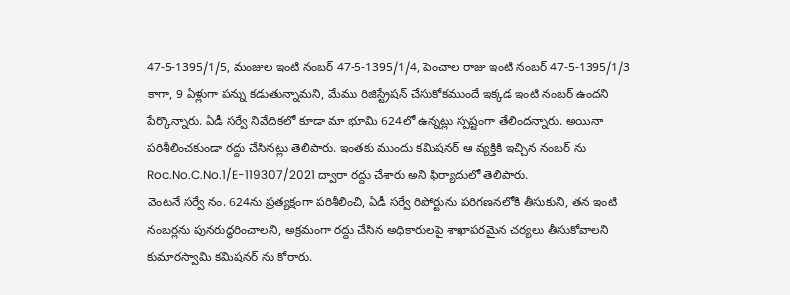47-5-1395/1/5, మంజుల ఇంటి నంబర్ 47-5-1395/1/4, పెంచాల రాజు ఇంటి నంబర్ 47-5-1395/1/3 కాగా, 9 ఏళ్లుగా పన్ను కడుతున్నామని, మేము రిజిస్ట్రేషన్ చేసుకోకముందే ఇక్కడ ఇంటి నంబర్ ఉందని పేర్కొన్నారు. ఏడీ సర్వే నివేదికలో కూడా మా భూమి 624లో ఉన్నట్లు స్పష్టంగా తేలిందన్నారు. అయినా పరిశీలించకుండా రద్దు చేసినట్లు తెలిపారు. ఇంతకు ముందు కమిషనర్ ఆ వ్యక్తికి ఇచ్చిన నంబర్ ను Roc.No.C.No.1/E-119307/2021 ద్వారా రద్దు చేశారు అని ఫిర్యాదులో తెలిపారు.
వెంటనే సర్వే నం. 624ను ప్రత్యక్షంగా పరిశీలించి, ఏడీ సర్వే రిపోర్టును పరిగణనలోకి తీసుకుని, తన ఇంటి నంబర్లను పునరుద్ధరించాలని, అక్రమంగా రద్దు చేసిన అధికారులపై శాఖాపరమైన చర్యలు తీసుకోవాలని కుమారస్వామి కమిషనర్ ను కోరారు.